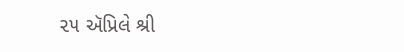૨૫ ઍપ્રિલે શ્રી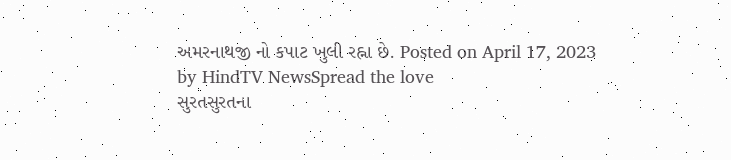અમરનાથજી નો કપાટ ખુલી રહ્ના છે. Posted on April 17, 2023 by HindTV NewsSpread the love
સુરતસુરતના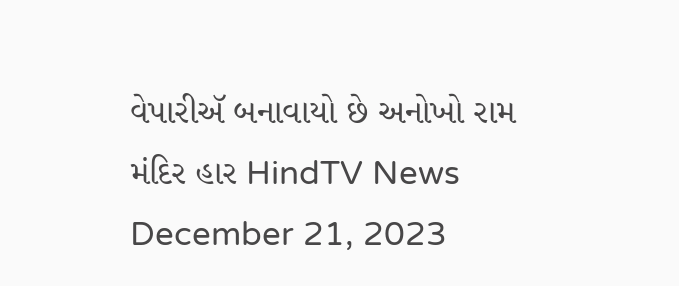વેપારીઍ બનાવાયો છે અનોખો રામ મંદિર હાર HindTV News December 21, 2023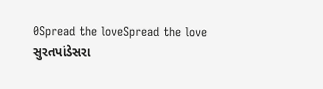0Spread the loveSpread the love
સુરતપાંડેસરા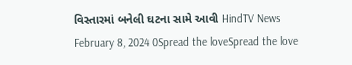વિસ્તારમાં બનેલી ઘટના સામે આવી HindTV News February 8, 2024 0Spread the loveSpread the love